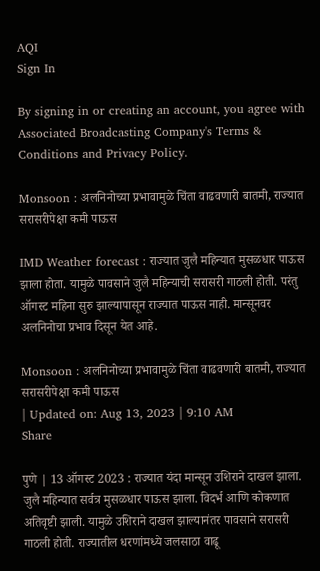AQI
Sign In

By signing in or creating an account, you agree with Associated Broadcasting Company's Terms & Conditions and Privacy Policy.

Monsoon : अलनिनोच्या प्रभावामुळे चिंता वाढवणारी बातमी, राज्यात सरासरीपेक्षा कमी पाऊस

IMD Weather forecast : राज्यात जुलै महिन्यात मुसळधार पाऊस झाला होता. यामुळे पावसाने जुलै महिन्याची सरासरी गाठली होती. परंतु ऑगस्ट महिना सुरु झाल्यापासून राज्यात पाऊस नाही. मान्सूनवर अलनिनोचा प्रभाव दिसून येत आहे.

Monsoon : अलनिनोच्या प्रभावामुळे चिंता वाढवणारी बातमी, राज्यात सरासरीपेक्षा कमी पाऊस
| Updated on: Aug 13, 2023 | 9:10 AM
Share

पुणे | 13 ऑगस्ट 2023 : राज्यात यंदा मान्सून उशिराने दाखल झाला. जुलै महिन्यात सर्वत्र मुसळधार पाऊस झाला. विदर्भ आणि कोकणात अतिवृष्टी झाली. यामुळे उशिराने दाखल झाल्यानंतर पावसाने सरासरी गाठली होती. राज्यातील धरणांमध्ये जलसाठा वाढू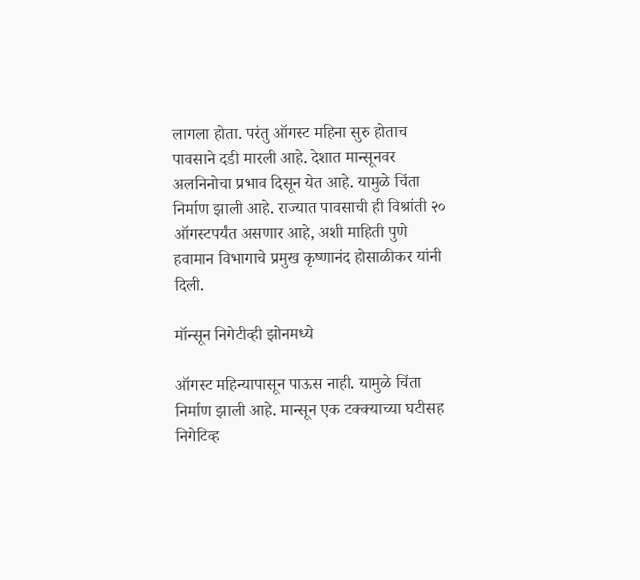लागला होता. परंतु ऑगस्ट महिना सुरु होताच पावसाने दडी मारली आहे. देशात मान्सूनवर अलनिनोचा प्रभाव दिसून येत आहे. यामुळे चिंता निर्माण झाली आहे. राज्यात पावसाची ही विश्रांती २० ऑगस्टपर्यंत असणार आहे, अशी माहिती पुणे हवामान विभागाचे प्रमुख कृष्णानंद होसाळीकर यांनी दिली.

मॉन्सून निगेटीव्ही झोनमध्ये

ऑगस्ट महिन्यापासून पाऊस नाही. यामुळे चिंता निर्माण झाली आहे. मान्सून एक टक्क्याच्या घटीसह निगेटिव्ह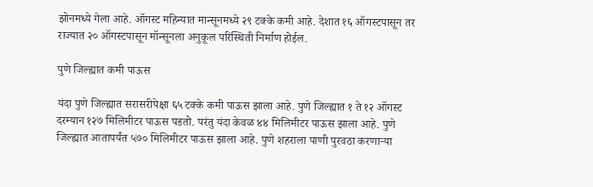झोनमध्ये गेला आहे. ऑगस्ट महिन्यात मान्सूनमध्ये २९ टक्के कमी आहे. देशात १६ ऑगस्टपासून तर राज्यात २० ऑगस्टपासून मॉन्सूनला अनुकूल परिस्थिती निर्माण होईल.

पुणे जिल्ह्यात कमी पाऊस

यंदा पुणे जिल्ह्यात सरासरीपेक्षा ६५ टक्के कमी पाऊस झाला आहे. पुणे जिल्ह्यात १ ते १२ ऑगस्ट दरम्यान १२७ मिलिमीटर पाऊस पडतो. परंतु यंदा केवळ ४४ मिलिमीटर पाऊस झाला आहे. पुणे जिल्ह्यात आतापर्यंत ५७० मिलिमीटर पाऊस झाला आहे. पुणे शहराला पाणी पुरवठा करणाऱ्या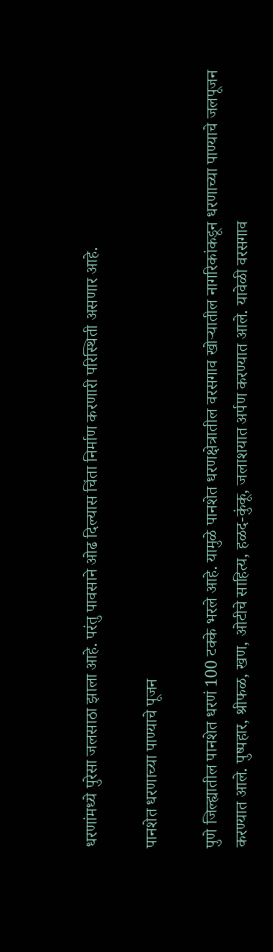धरणांमध्ये पुरेसा जलसाठा झाला आहे. परंतु पावसाने ओढ दिल्यास चिंता निर्माण करणारी परिस्थिती असणार आहे.

पानशेत धरणाच्या पाण्याचे पूजन

पुणे जिल्ह्यातील पानशेत धरणं 100 टक्के भरले आहे. यामुळे पानशेत धरणक्षेत्रातील वरसगाव खोऱ्यातील नागरिकांकडून धरणाच्या पाण्याचे जलपूजन करण्यात आले. पुष्पहार, श्रीफळ, खण, ओटीचे साहित्य, हळद-कुंकू, जलाशयात अर्पण करण्यात आले. यावेळी वरसगाव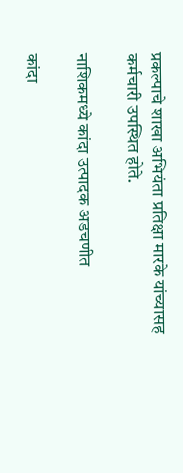प्रकल्पाचे शाखा अभियंता प्रतिक्षा मारके यांच्यासह कर्मचारी उपस्थित होते.

नाशिकमध्ये कांदा उत्पादक अडचणीत

कांदा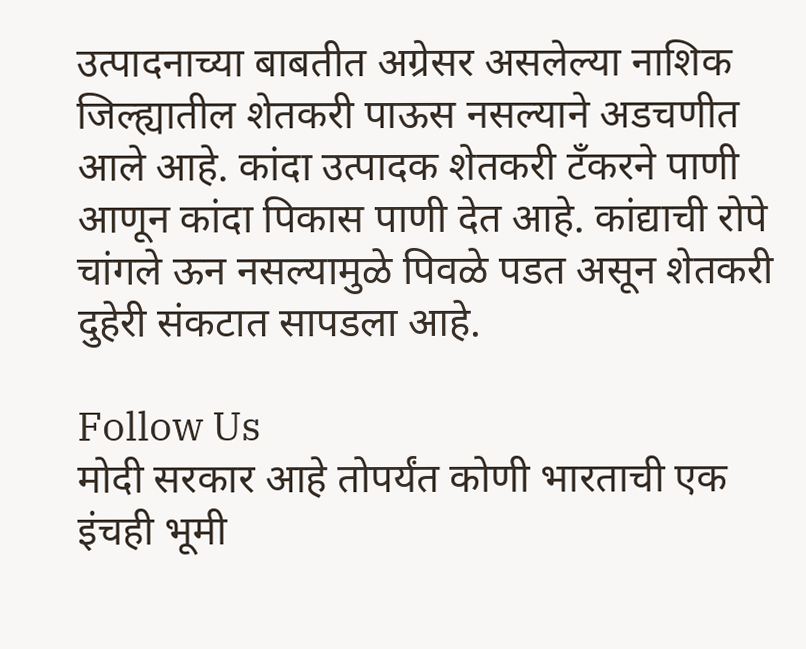उत्पादनाच्या बाबतीत अग्रेसर असलेल्या नाशिक जिल्ह्यातील शेतकरी पाऊस नसल्याने अडचणीत आले आहे. कांदा उत्पादक शेतकरी टँकरने पाणी आणून कांदा पिकास पाणी देत आहे. कांद्याची रोपे चांगले ऊन नसल्यामुळे पिवळे पडत असून शेतकरी दुहेरी संकटात सापडला आहे.

Follow Us
मोदी सरकार आहे तोपर्यंत कोणी भारताची एक इंचही भूमी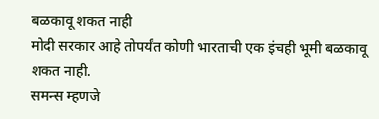बळकावू शकत नाही
मोदी सरकार आहे तोपर्यंत कोणी भारताची एक इंचही भूमी बळकावू शकत नाही.
समन्स म्हणजे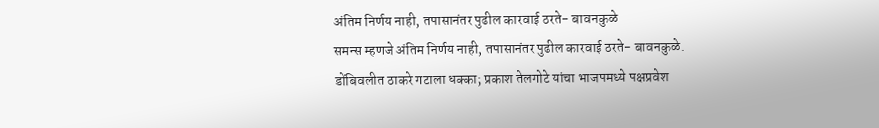अंतिम निर्णय नाही, तपासानंतर पुढील कारवाई ठरते- बावनकुळे
समन्स म्हणजे अंतिम निर्णय नाही, तपासानंतर पुढील कारवाई ठरते- बावनकुळे.
डोंबिवलीत ठाकरे गटाला धक्का; प्रकाश तेलगोटे यांचा भाजपमध्ये पक्षप्रवेश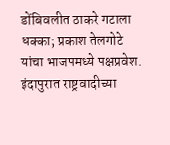डोंबिवलीत ठाकरे गटाला धक्का; प्रकाश तेलगोटे यांचा भाजपमध्ये पक्षप्रवेश.
इंदापुरात राष्ट्रवादीच्या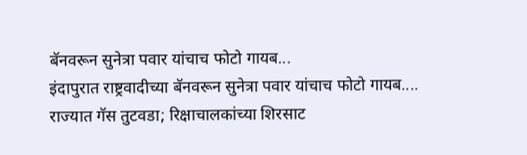बॅनवरून सुनेत्रा पवार यांचाच फोटो गायब...
इंदापुरात राष्ट्रवादीच्या बॅनवरून सुनेत्रा पवार यांचाच फोटो गायब....
राज्यात गॅस तुटवडा; रिक्षाचालकांच्या शिरसाट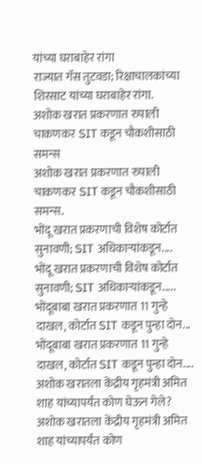यांच्या घराबाहेर रांगा
राज्यात गॅस तुटवडा; रिक्षाचालकांच्या शिरसाट यांच्या घराबाहेर रांगा.
अशोक खरात प्रकरणात रुपाली चाकणकर SIT कडून चौकशीसाठी समन्स
अशोक खरात प्रकरणात रुपाली चाकणकर SIT कडून चौकशीसाठी समन्स.
भोंदू खरात प्रकरणाची विशेष कोर्टात सुनावणी; SIT अधिकाऱ्यांकडून....
भोंदू खरात प्रकरणाची विशेष कोर्टात सुनावणी; SIT अधिकाऱ्यांकडून.....
भोंदूबाबा खरात प्रकरणात 11 गुन्हे दाखल, कोर्टात SIT कडून पुन्हा दोन...
भोंदूबाबा खरात प्रकरणात 11 गुन्हे दाखल, कोर्टात SIT कडून पुन्हा दोन....
अशोक खरातला केंद्रीय गृहमंत्री अमित शाह यांच्यापर्यंत कोण घेऊन गेले?
अशोक खरातला केंद्रीय गृहमंत्री अमित शाह यांच्यापर्यंत कोण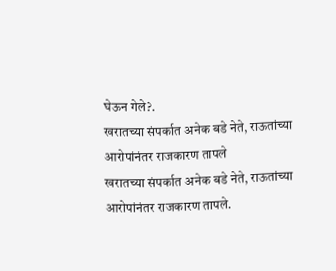घेऊन गेले?.
खरातच्या संपर्कात अनेक बडे नेते, राऊतांच्या आरोपांनंतर राजकारण तापले
खरातच्या संपर्कात अनेक बडे नेते, राऊतांच्या आरोपांनंतर राजकारण तापले.